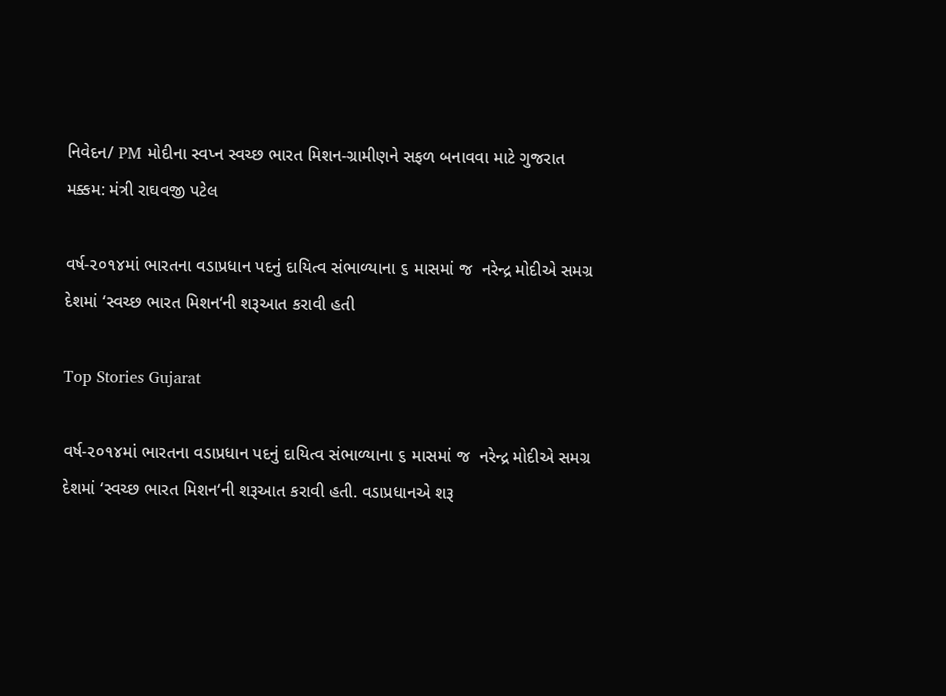નિવેદન/ PM મોદીના સ્વપ્ન સ્વચ્છ ભારત મિશન-ગ્રામીણને સફળ બનાવવા માટે ગુજરાત મક્કમ: મંત્રી રાઘવજી પટેલ

વર્ષ-૨૦૧૪માં ભારતના વડાપ્રધાન પદનું દાયિત્વ સંભાળ્યાના ૬ માસમાં જ  નરેન્દ્ર મોદીએ સમગ્ર દેશમાં ‘સ્વચ્છ ભારત મિશન‘ની શરૂઆત કરાવી હતી

Top Stories Gujarat

વર્ષ-૨૦૧૪માં ભારતના વડાપ્રધાન પદનું દાયિત્વ સંભાળ્યાના ૬ માસમાં જ  નરેન્દ્ર મોદીએ સમગ્ર દેશમાં ‘સ્વચ્છ ભારત મિશન‘ની શરૂઆત કરાવી હતી. વડાપ્રધાનએ શરૂ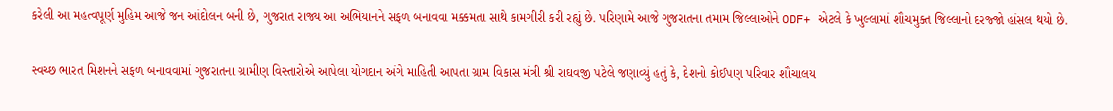કરેલી આ મહત્વપૂર્ણ મુહિમ આજે જન આંદોલન બની છે, ગુજરાત રાજ્ય આ અભિયાનને સફળ બનાવવા મક્કમતા સાથે કામગીરી કરી રહ્યું છે. પરિણામે આજે ગુજરાતના તમામ જિલ્લાઓને ODF+ એટલે કે ખુલ્લામાં શૌચમુક્ત જિલ્લાનો દરજ્જો હાંસલ થયો છે.

સ્વચ્છ ભારત મિશનને સફળ બનાવવામાં ગુજરાતના ગ્રામીણ વિસ્તારોએ આપેલા યોગદાન અંગે માહિતી આપતા ગ્રામ વિકાસ મંત્રી શ્રી રાઘવજી પટેલે જણાવ્યું હતું કે, દેશનો કોઈપણ પરિવાર શૌચાલય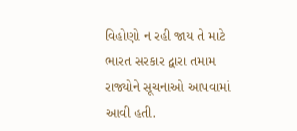વિહોણો ન રહી જાય તે માટે ભારત સરકાર દ્વારા તમામ રાજ્યોને સૂચનાઓ આપવામાં આવી હતી.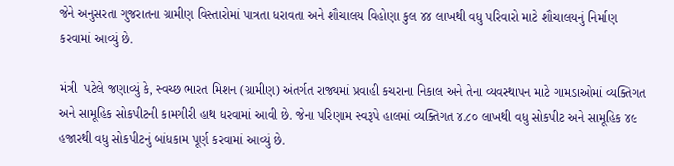જેને અનુસરતા ગુજરાતના ગ્રામીણ વિસ્તારોમાં પાત્રતા ધરાવતા અને શૌચાલય વિહોણા કુલ ૪૪ લાખથી વધુ પરિવારો માટે શૌચાલયનું નિર્માણ કરવામાં આવ્યું છે.

મંત્રી  પટેલે જણાવ્યું કે, સ્વચ્છ ભારત મિશન (ગ્રામીણ) અંતર્ગત રાજ્યમાં પ્રવાહી કચરાના નિકાલ અને તેના વ્યવસ્થાપન માટે ગામડાઓમાં વ્યક્તિગત અને સામૂહિક સોકપીટની કામગીરી હાથ ધરવામાં આવી છે. જેના પરિણામ સ્વરૂપે હાલમાં વ્યક્તિગત ૪.૮૦ લાખથી વધુ સોકપીટ અને સામૂહિક ૪૯ હજારથી વધુ સોકપીટનું બાંધકામ પૂર્ણ કરવામાં આવ્યું છે.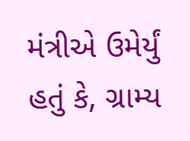મંત્રીએ ઉમેર્યું હતું કે, ગ્રામ્ય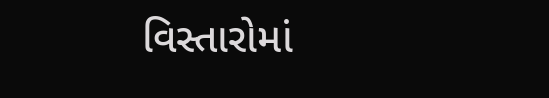વિસ્તારોમાં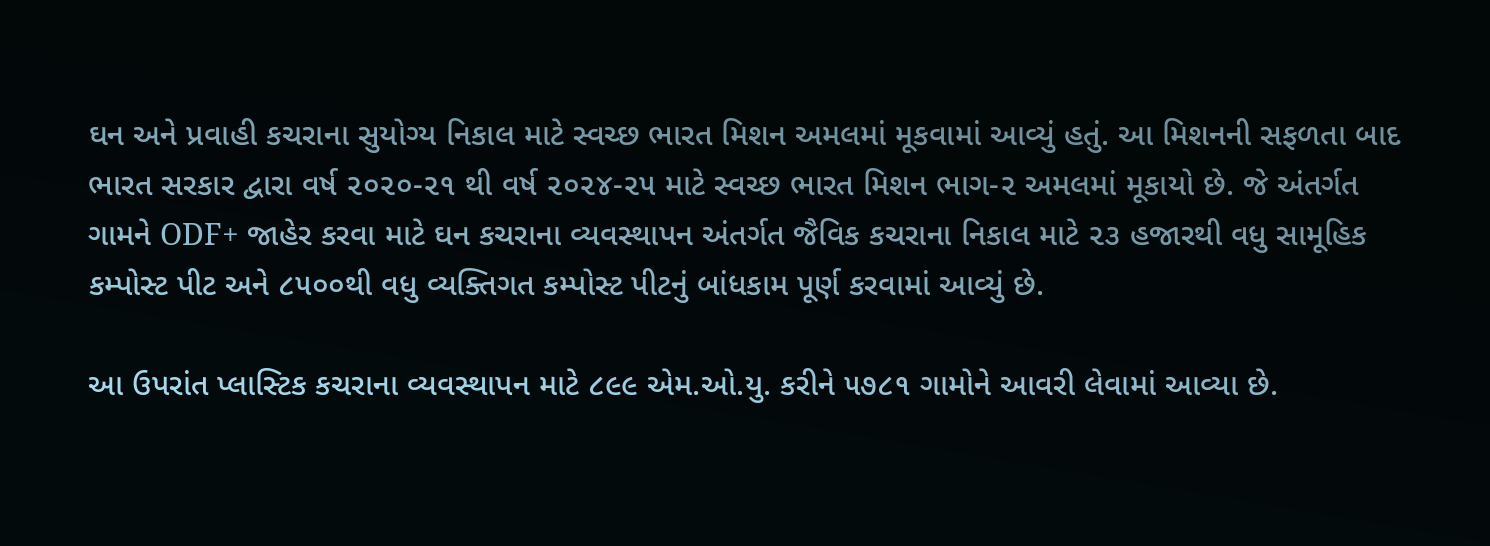ઘન અને પ્રવાહી કચરાના સુયોગ્ય નિકાલ માટે સ્વચ્છ ભારત મિશન અમલમાં મૂકવામાં આવ્યું હતું. આ મિશનની સફળતા બાદ ભારત સરકાર દ્વારા વર્ષ ૨૦૨૦-૨૧ થી વર્ષ ૨૦૨૪-૨૫ માટે સ્વચ્છ ભારત મિશન ભાગ-૨ અમલમાં મૂકાયો છે. જે અંતર્ગત ગામને ODF+ જાહેર કરવા માટે ઘન કચરાના વ્યવસ્થાપન અંતર્ગત જૈવિક કચરાના નિકાલ માટે ૨૩ હજારથી વધુ સામૂહિક કમ્પોસ્ટ પીટ અને ૮૫૦૦થી વધુ વ્યક્તિગત કમ્પોસ્ટ પીટનું બાંધકામ પૂર્ણ કરવામાં આવ્યું છે.

આ ઉપરાંત પ્લાસ્ટિક કચરાના વ્યવસ્થાપન માટે ૮૯૯ એમ.ઓ.યુ. કરીને ૫૭૮૧ ગામોને આવરી લેવામાં આવ્યા છે.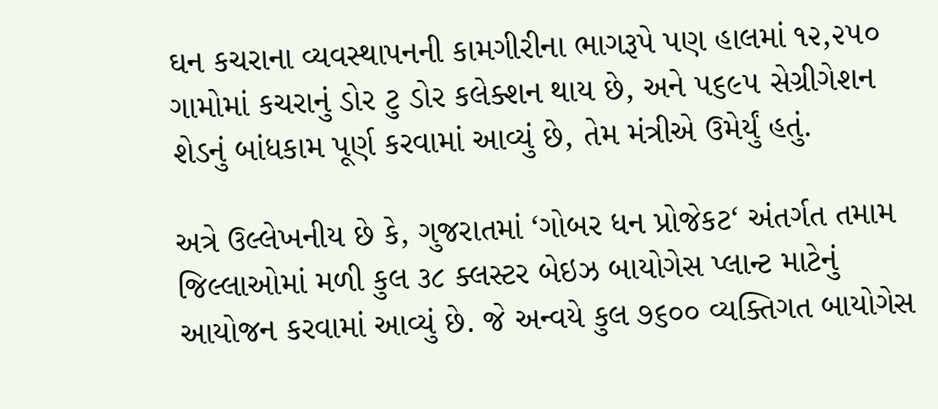ઘન કચરાના વ્યવસ્થાપનની કામગીરીના ભાગરૂપે પણ હાલમાં ૧૨,૨૫૦ ગામોમાં કચરાનું ડોર ટુ ડોર કલેક્શન થાય છે, અને ૫૬૯૫ સેગ્રીગેશન શેડનું બાંધકામ પૂર્ણ કરવામાં આવ્યું છે, તેમ મંત્રીએ ઉમેર્યું હતું.

અત્રે ઉલ્લેખનીય છે કે, ગુજરાતમાં ‘ગોબર ધન પ્રોજેકટ‘ અંતર્ગત તમામ જિલ્લાઓમાં મળી કુલ ૩૮ ક્લસ્ટર બેઇઝ બાયોગેસ પ્લાન્ટ માટેનું આયોજન કરવામાં આવ્યું છે. જે અન્વયે કુલ ૭૬૦૦ વ્યક્તિગત બાયોગેસ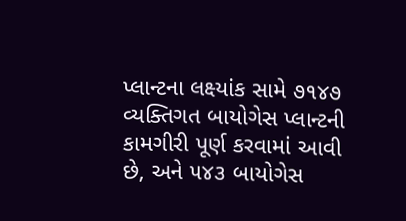પ્લાન્ટના લક્ષ્યાંક સામે ૭૧૪૭ વ્યક્તિગત બાયોગેસ પ્લાન્ટની કામગીરી પૂર્ણ કરવામાં આવી છે, અને ૫૪૩ બાયોગેસ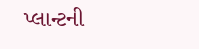પ્લાન્ટની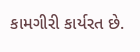કામગીરી કાર્યરત છે.